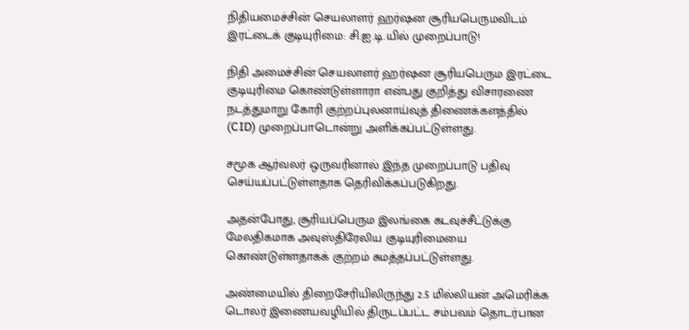நிதியமைச்சின் செயலாளர் ஹர்ஷன சூரியபெருமவிடம் இரட்டைக் குடியுரிமை: சி.ஐ.டி.யில் முறைப்பாடு!

நிதி அமைச்சின் செயலாளர் ஹர்ஷன சூரியபெரும இரட்டை குடியுரிமை கொண்டுள்ளாரா என்பது குறித்து விசாரணை நடத்துமாறு கோரி குற்றப்புலனாய்வுத் திணைக்களத்தில் (CID) முறைப்பாடொன்று அளிக்கப்பட்டுள்ளது.

சமூக ஆர்வலர் ஒருவரினால் இந்த முறைப்பாடு பதிவு செய்யப்பட்டுள்ளதாக தெரிவிக்கப்படுகிறது.

அதன்போது, சூரியப்பெரும இலங்கை கடவுச்சீட்டுக்கு மேலதிகமாக அவுஸ்திரேலிய குடியுரிமையை கொண்டுள்ளதாகக் குற்றம் சுமத்தப்பட்டுள்ளது.

அண்மையில் திறைசேரியிலிருந்து 2.5 மில்லியன் அமெரிக்க டொலர் இணையவழியில் திருடப்பட்ட சம்பவம் தொடர்பான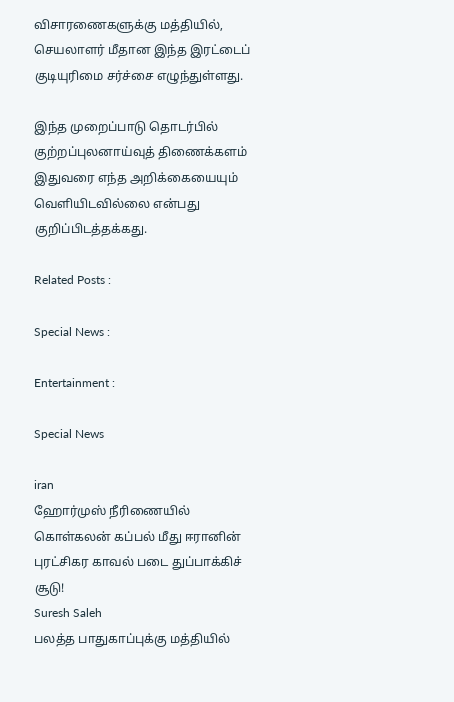விசாரணைகளுக்கு மத்தியில், செயலாளர் மீதான இந்த இரட்டைப் குடியுரிமை சர்ச்சை எழுந்துள்ளது.

இந்த முறைப்பாடு தொடர்பில் குற்றப்புலனாய்வுத் திணைக்களம் இதுவரை எந்த அறிக்கையையும் வெளியிடவில்லை என்பது குறிப்பிடத்தக்கது.

Related Posts :

Special News :

Entertainment :

Special News

iran
ஹோர்முஸ் நீரிணையில் கொள்கலன் கப்பல் மீது ஈரானின் புரட்சிகர காவல் படை துப்பாக்கிச் சூடு!
Suresh Saleh
பலத்த பாதுகாப்புக்கு மத்தியில்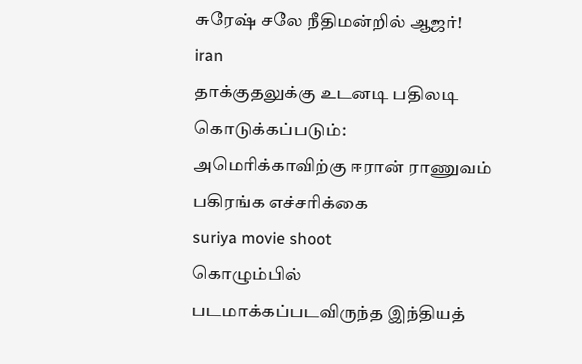சுரேஷ் சலே நீதிமன்றில் ஆஜர்!
iran
தாக்குதலுக்கு உடனடி பதிலடி கொடுக்கப்படும்: அமெரிக்காவிற்கு ஈரான் ராணுவம் பகிரங்க எச்சரிக்கை
suriya movie shoot
கொழும்பில் படமாக்கப்படவிருந்த இந்தியத்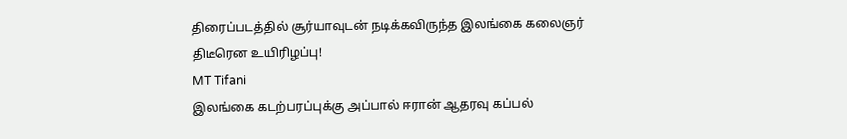திரைப்படத்தில் சூர்யாவுடன் நடிக்கவிருந்த இலங்கை கலைஞர் திடீரென உயிரிழப்பு!
MT Tifani
இலங்கை கடற்பரப்புக்கு அப்பால் ஈரான் ஆதரவு கப்பல்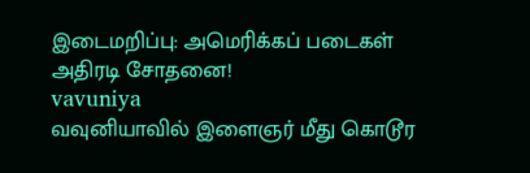இடைமறிப்பு: அமெரிக்கப் படைகள் அதிரடி சோதனை!
vavuniya
வவுனியாவில் இளைஞர் மீது கொடூர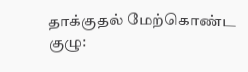தாக்குதல் மேற்கொண்ட குழு: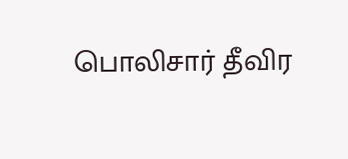பொலிசார் தீவிர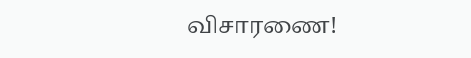விசாரணை!